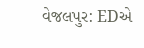વેજલપુર: EDએ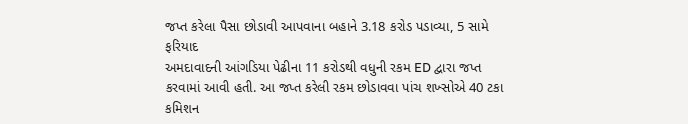જપ્ત કરેલા પૈસા છોડાવી આપવાના બહાને 3.18 કરોડ પડાવ્યા, 5 સામે ફરિયાદ
અમદાવાદની આંગડિયા પેઢીના 11 કરોડથી વધુની રકમ ED દ્વારા જપ્ત કરવામાં આવી હતી. આ જપ્ત કરેલી રકમ છોડાવવા પાંચ શખ્સોએ 40 ટકા કમિશન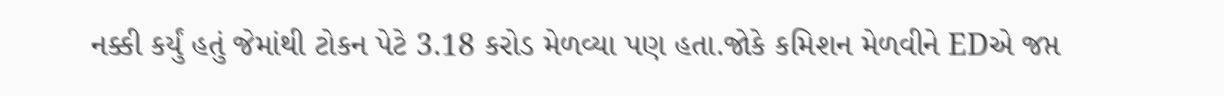નક્કી કર્યું હતું જેમાંથી ટોકન પેટે 3.18 કરોડ મેળવ્યા પણ હતા.જોકે કમિશન મેળવીને EDએ જપ્ત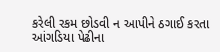કરેલી રકમ છોડવી ન આપીને ઠગાઈ કરતા આંગડિયા પેઢીના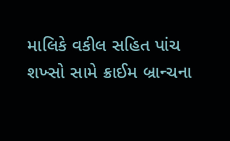માલિકે વકીલ સહિત પાંચ શખ્સો સામે ક્રાઈમ બ્રાન્ચના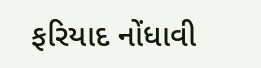ફરિયાદ નોંધાવી